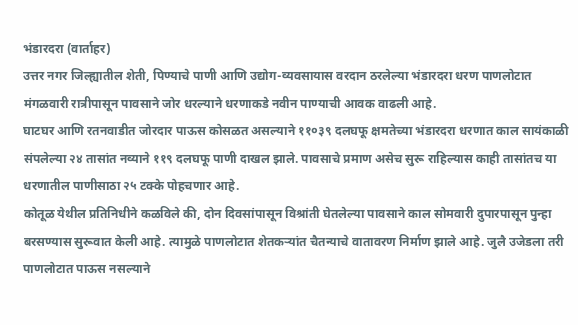भंडारदरा (वार्ताहर)
उत्तर नगर जिल्ह्यातील शेती, पिण्याचे पाणी आणि उद्योग-व्यवसायास वरदान ठरलेल्या भंडारदरा धरण पाणलोटात मंगळवारी रात्रीपासून पावसाने जोर धरल्याने धरणाकडे नवीन पाण्याची आवक वाढली आहे.
घाटघर आणि रतनवाडीत जोरदार पाऊस कोसळत असल्याने ११०३९ दलघफू क्षमतेच्या भंडारदरा धरणात काल सायंकाळी संपलेल्या २४ तासांत नव्याने ११९ दलघफू पाणी दाखल झाले. पावसाचे प्रमाण असेच सुरू राहिल्यास काही तासांतच या धरणातील पाणीसाठा २५ टक्के पोहचणार आहे.
कोतूळ येथील प्रतिनिधीने कळविले की, दोन दिवसांपासून विश्रांती घेतलेल्या पावसाने काल सोमवारी दुपारपासून पुन्हा बरसण्यास सुरूवात केली आहे. त्यामुळे पाणलोटात शेतकऱ्यांत चैतन्याचे वातावरण निर्माण झाले आहे. जुलै उजेडला तरी पाणलोटात पाऊस नसल्याने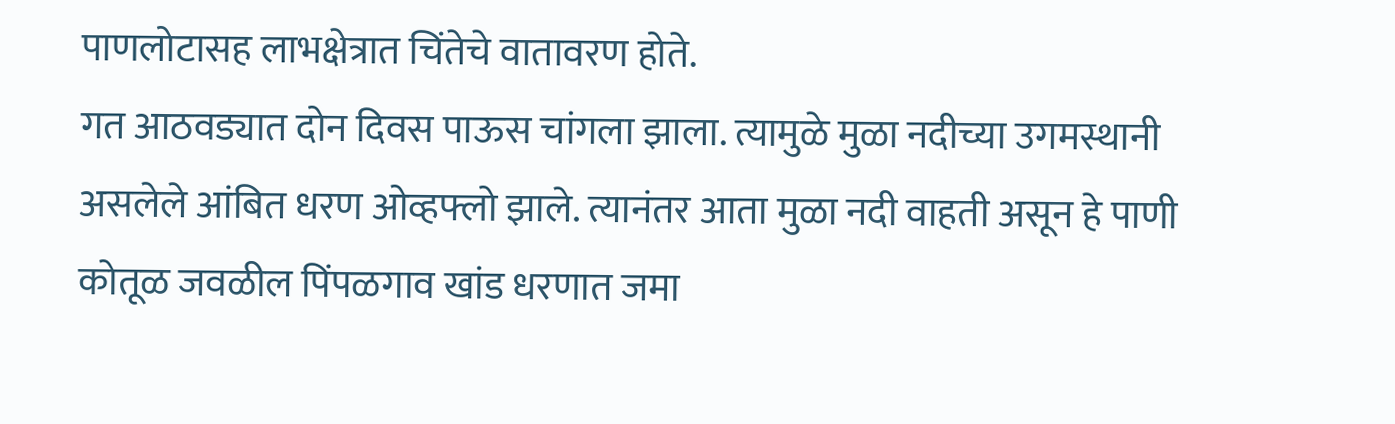पाणलोटासह लाभक्षेत्रात चिंतेचे वातावरण होते.
गत आठवड्यात दोन दिवस पाऊस चांगला झाला. त्यामुळे मुळा नदीच्या उगमस्थानी असलेले आंबित धरण ओव्हफ्लो झाले. त्यानंतर आता मुळा नदी वाहती असून हे पाणी कोतूळ जवळील पिंपळगाव खांड धरणात जमा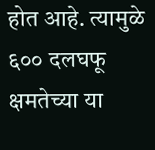होत आहे. त्यामुळे ६०० दलघफू क्षमतेच्या या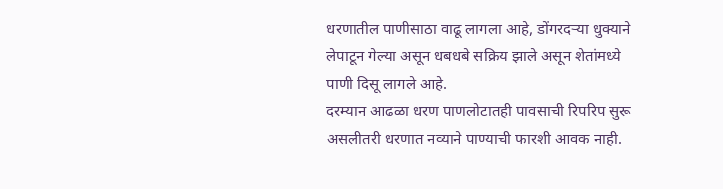धरणातील पाणीसाठा वाढू लागला आहे, डोंगरदऱ्या धुक्याने लेपाटून गेल्या असून धबधबे सक्रिय झाले असून शेतांमध्ये पाणी दिसू लागले आहे.
दरम्यान आढळा धरण पाणलोटातही पावसाची रिपरिप सुरू असलीतरी धरणात नव्याने पाण्याची फारशी आवक नाही.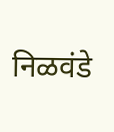निळवंडे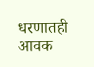धरणातही आवक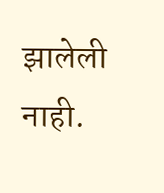झालेली नाही.